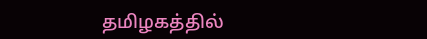தமிழகத்தில்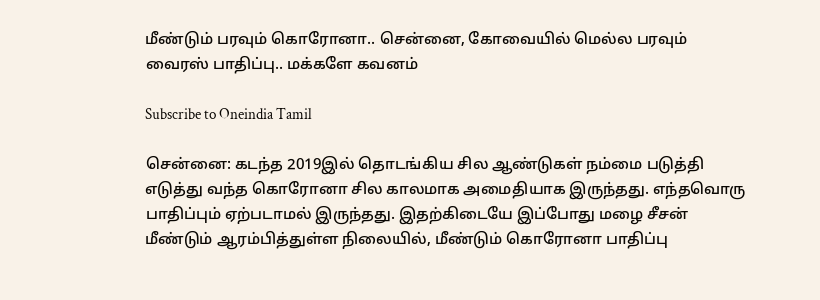மீண்டும் பரவும் கொரோனா.. சென்னை, கோவையில் மெல்ல பரவும் வைரஸ் பாதிப்பு.. மக்களே கவனம்

Subscribe to Oneindia Tamil

சென்னை: கடந்த 2019இல் தொடங்கிய சில ஆண்டுகள் நம்மை படுத்தி எடுத்து வந்த கொரோனா சில காலமாக அமைதியாக இருந்தது. எந்தவொரு பாதிப்பும் ஏற்படாமல் இருந்தது. இதற்கிடையே இப்போது மழை சீசன் மீண்டும் ஆரம்பித்துள்ள நிலையில், மீண்டும் கொரோனா பாதிப்பு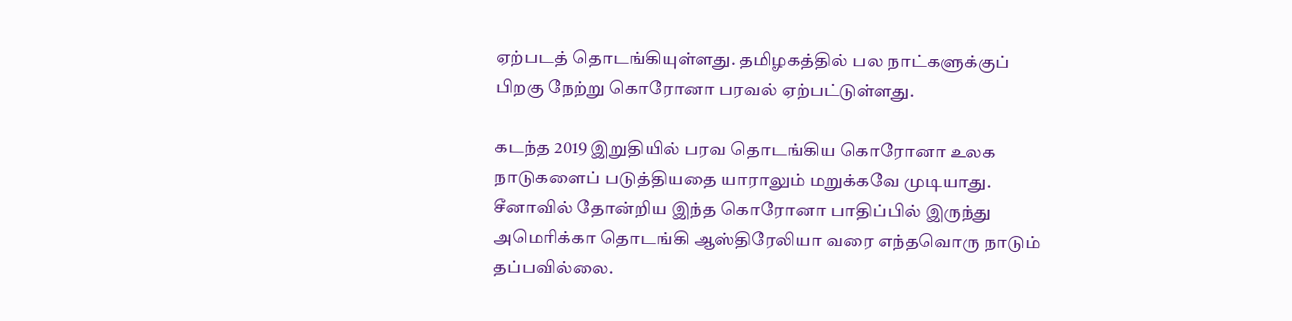ஏற்படத் தொடங்கியுள்ளது. தமிழகத்தில் பல நாட்களுக்குப் பிறகு நேற்று கொரோனா பரவல் ஏற்பட்டுள்ளது.

கடந்த 2019 இறுதியில் பரவ தொடங்கிய கொரோனா உலக நாடுகளைப் படுத்தியதை யாராலும் மறுக்கவே முடியாது. சீனாவில் தோன்றிய இந்த கொரோனா பாதிப்பில் இருந்து அமெரிக்கா தொடங்கி ஆஸ்திரேலியா வரை எந்தவொரு நாடும் தப்பவில்லை.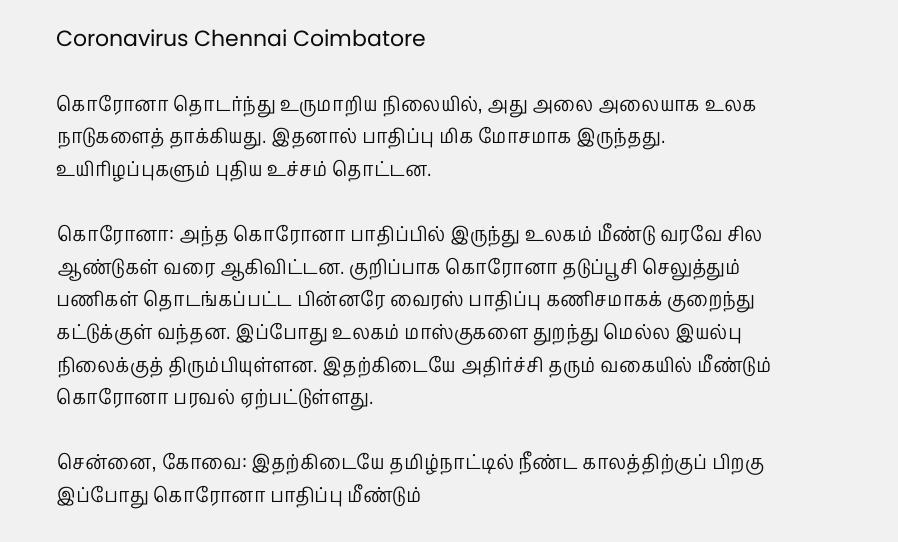Coronavirus Chennai Coimbatore

கொரோனா தொடர்ந்து உருமாறிய நிலையில், அது அலை அலையாக உலக நாடுகளைத் தாக்கியது. இதனால் பாதிப்பு மிக மோசமாக இருந்தது. உயிரிழப்புகளும் புதிய உச்சம் தொட்டன.

கொரோனா: அந்த கொரோனா பாதிப்பில் இருந்து உலகம் மீண்டு வரவே சில ஆண்டுகள் வரை ஆகிவிட்டன. குறிப்பாக கொரோனா தடுப்பூசி செலுத்தும் பணிகள் தொடங்கப்பட்ட பின்னரே வைரஸ் பாதிப்பு கணிசமாகக் குறைந்து கட்டுக்குள் வந்தன. இப்போது உலகம் மாஸ்குகளை துறந்து மெல்ல இயல்பு நிலைக்குத் திரும்பியுள்ளன. இதற்கிடையே அதிர்ச்சி தரும் வகையில் மீண்டும் கொரோனா பரவல் ஏற்பட்டுள்ளது.

சென்னை, கோவை: இதற்கிடையே தமிழ்நாட்டில் நீண்ட காலத்திற்குப் பிறகு இப்போது கொரோனா பாதிப்பு மீண்டும்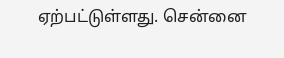ஏற்பட்டுள்ளது. சென்னை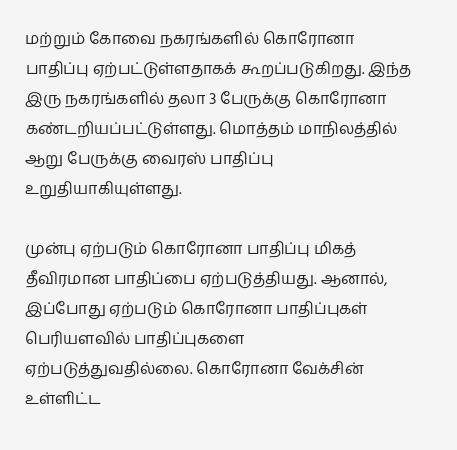மற்றும் கோவை நகரங்களில் கொரோனா பாதிப்பு ஏற்பட்டுள்ளதாகக் கூறப்படுகிறது. இந்த இரு நகரங்களில் தலா 3 பேருக்கு கொரோனா கண்டறியப்பட்டுள்ளது. மொத்தம் மாநிலத்தில் ஆறு பேருக்கு வைரஸ் பாதிப்பு உறுதியாகியுள்ளது.

முன்பு ஏற்படும் கொரோனா பாதிப்பு மிகத் தீவிரமான பாதிப்பை ஏற்படுத்தியது. ஆனால், இப்போது ஏற்படும் கொரோனா பாதிப்புகள் பெரியளவில் பாதிப்புகளை ஏற்படுத்துவதில்லை. கொரோனா வேக்சின் உள்ளிட்ட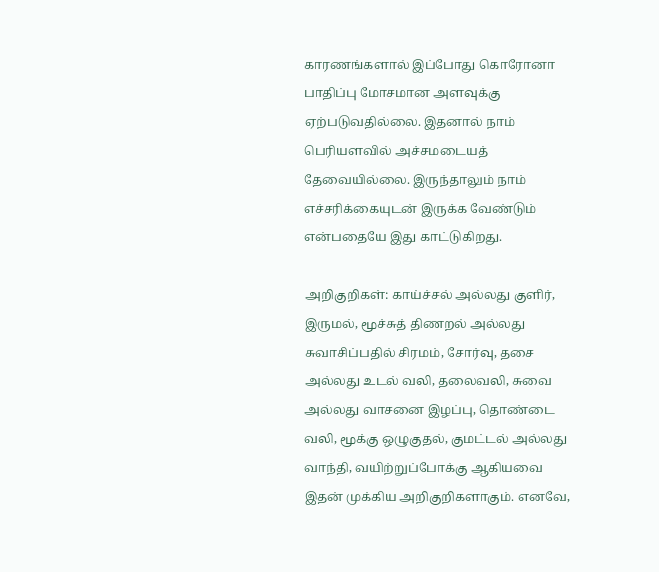காரணங்களால் இப்போது கொரோனா பாதிப்பு மோசமான அளவுக்கு ஏற்படுவதில்லை. இதனால் நாம் பெரியளவில் அச்சமடையத் தேவையில்லை. இருந்தாலும் நாம் எச்சரிக்கையுடன் இருக்க வேண்டும் என்பதையே இது காட்டுகிறது.

அறிகுறிகள்: காய்ச்சல் அல்லது குளிர், இருமல், மூச்சுத் திணறல் அல்லது சுவாசிப்பதில் சிரமம், சோர்வு, தசை அல்லது உடல் வலி, தலைவலி, சுவை அல்லது வாசனை இழப்பு, தொண்டை வலி, மூக்கு ஒழுகுதல், குமட்டல் அல்லது வாந்தி, வயிற்றுப்போக்கு ஆகியவை இதன் முக்கிய அறிகுறிகளாகும். எனவே,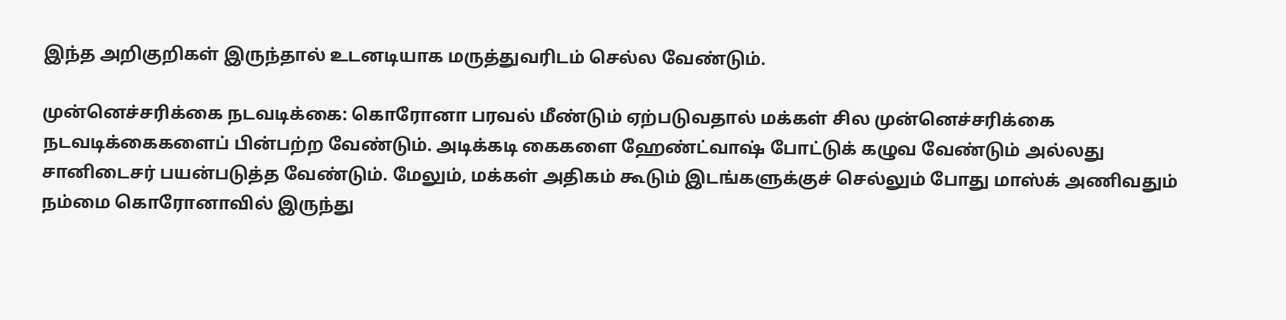இந்த அறிகுறிகள் இருந்தால் உடனடியாக மருத்துவரிடம் செல்ல வேண்டும்.

முன்னெச்சரிக்கை நடவடிக்கை: கொரோனா பரவல் மீண்டும் ஏற்படுவதால் மக்கள் சில முன்னெச்சரிக்கை நடவடிக்கைகளைப் பின்பற்ற வேண்டும். அடிக்கடி கைகளை ஹேண்ட்வாஷ் போட்டுக் கழுவ வேண்டும் அல்லது சானிடைசர் பயன்படுத்த வேண்டும். மேலும், மக்கள் அதிகம் கூடும் இடங்களுக்குச் செல்லும் போது மாஸ்க் அணிவதும் நம்மை கொரோனாவில் இருந்து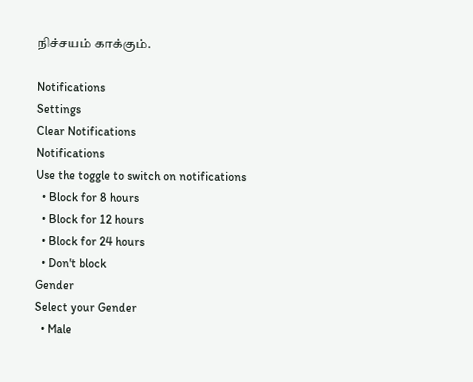நிச்சயம் காக்கும்.

Notifications
Settings
Clear Notifications
Notifications
Use the toggle to switch on notifications
  • Block for 8 hours
  • Block for 12 hours
  • Block for 24 hours
  • Don't block
Gender
Select your Gender
  • Male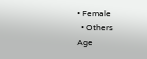• Female
  • Others
Age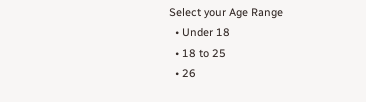Select your Age Range
  • Under 18
  • 18 to 25
  • 26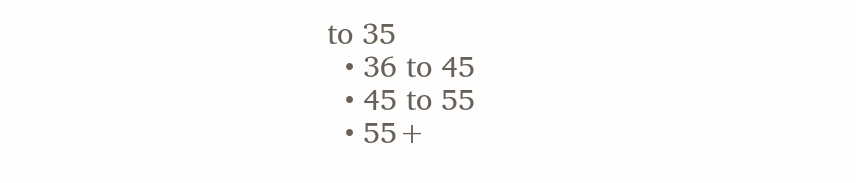to 35
  • 36 to 45
  • 45 to 55
  • 55+